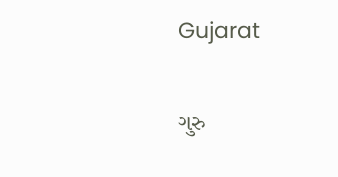Gujarat

ગુરુ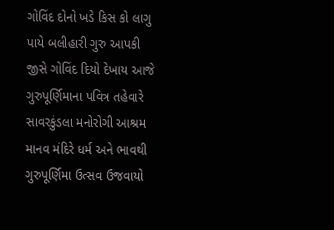ગોવિંદ દોનો ખડે કિસ કો લાગુ પાયે બલીહારી ગુરુ આપકી જીસે ગોવિંદ દિયો દેખાય આજે ગુરુપૂર્ણિમાના પવિત્ર તહેવારે સાવરકુંડલા મનોરોગી આશ્રમ માનવ મંદિરે ધર્મ અને ભાવથી ગુરુપૂર્ણિમા ઉત્સવ ઉજવાયો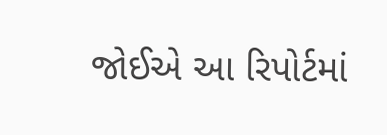જોઈએ આ રિપોર્ટમાં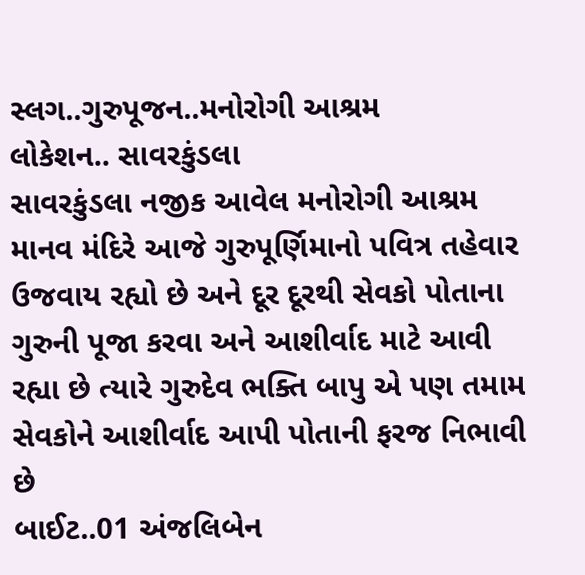સ્લગ..ગુરુપૂજન..મનોરોગી આશ્રમ
લોકેશન.. સાવરકુંડલા
સાવરકુંડલા નજીક આવેલ મનોરોગી આશ્રમ માનવ મંદિરે આજે ગુરુપૂર્ણિમાનો પવિત્ર તહેવાર ઉજવાય રહ્યો છે અને દૂર દૂરથી સેવકો પોતાના ગુરુની પૂજા કરવા અને આશીર્વાદ માટે આવી રહ્યા છે ત્યારે ગુરુદેવ ભક્તિ બાપુ એ પણ તમામ સેવકોને આશીર્વાદ આપી પોતાની ફરજ નિભાવી છે
બાઈટ..01 અંજલિબેન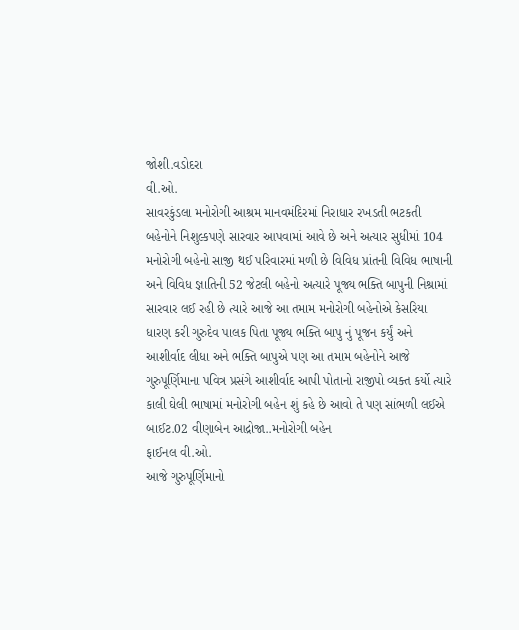જોશી.વડોદરા
વી.ઓ.
સાવરકુંડલા મનોરોગી આશ્રમ માનવમંદિરમાં નિરાધાર રખડતી ભટકતી બહેનોને નિશુલ્કપણે સારવાર આપવામાં આવે છે અને અત્યાર સુધીમાં 104 મનોરોગી બહેનો સાજી થઈ પરિવારમાં મળી છે વિવિધ પ્રાંતની વિવિધ ભાષાની અને વિવિધ જ્ઞાતિની 52 જેટલી બહેનો અત્યારે પૂજ્ય ભક્તિ બાપુની નિશ્રામાં સારવાર લઈ રહી છે ત્યારે આજે આ તમામ મનોરોગી બહેનોએ કેસરિયા ધારણ કરી ગુરુદેવ પાલક પિતા પૂજ્ય ભક્તિ બાપુ નું પૂજન કર્યું અને આશીર્વાદ લીધા અને ભક્તિ બાપુએ પણ આ તમામ બહેનોને આજે ગુરુપૂર્ણિમાના પવિત્ર પ્રસંગે આશીર્વાદ આપી પોતાનો રાજીપો વ્યક્ત કર્યો ત્યારે કાલી ઘેલી ભાષામાં મનોરોગી બહેન શું કહે છે આવો તે પણ સાંભળી લઈએ
બાઈટ.02 વીણાબેન આદ્રોજા..મનોરોગી બહેન
ફાઈનલ વી.ઓ.
આજે ગુરુપૂર્ણિમાનો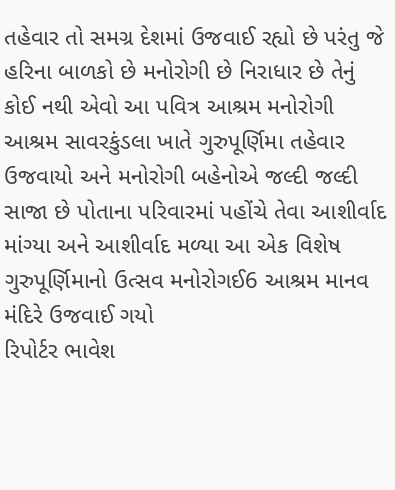તહેવાર તો સમગ્ર દેશમાં ઉજવાઈ રહ્યો છે પરંતુ જે હરિના બાળકો છે મનોરોગી છે નિરાધાર છે તેનું કોઈ નથી એવો આ પવિત્ર આશ્રમ મનોરોગી આશ્રમ સાવરકુંડલા ખાતે ગુરુપૂર્ણિમા તહેવાર ઉજવાયો અને મનોરોગી બહેનોએ જલ્દી જલ્દી સાજા છે પોતાના પરિવારમાં પહોંચે તેવા આશીર્વાદ માંગ્યા અને આશીર્વાદ મળ્યા આ એક વિશેષ ગુરુપૂર્ણિમાનો ઉત્સવ મનોરોગઈ6 આશ્રમ માનવ મંદિરે ઉજવાઈ ગયો
રિપોર્ટર ભાવેશ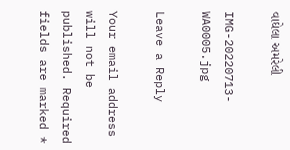વાઘેલા અમરેલી

IMG-20220713-WA0005.jpg

Leave a Reply

Your email address will not be published. Required fields are marked *